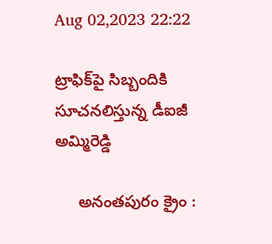Aug 02,2023 22:22

ట్రాఫిక్‌పై సిబ్బందికి సూచనలిస్తున్న డీఐజీ అమ్మిరెడ్డి

     అనంతపురం క్రైం :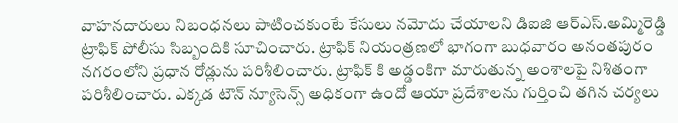వాహనదారులు నిబంధనలు పాటించకుంటే కేసులు నమోదు చేయాలని డిఐజి ఆర్‌ఎస్‌.అమ్మిరెడ్డి ట్రాఫిక్‌ పోలీసు సిబ్బందికి సూచించారు. ట్రాఫిక్‌ నియంత్రణలో భాగంగా బుధవారం అనంతపురం నగరంలోని ప్రధాన రోడ్లును పరిశీలించారు. ట్రాఫిక్‌ కి అడ్డంకిగా మారుతున్న అంశాలపై నిశితంగా పరిశీలించారు. ఎక్కడ టౌన్‌ న్యూసెన్స్‌ అధికంగా ఉందో ఆయా ప్రదేశాలను గుర్తించి తగిన చర్యలు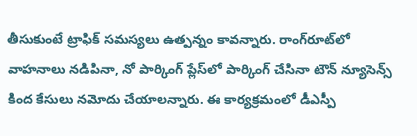తీసుకుంటే ట్రాఫిక్‌ సమస్యలు ఉత్పన్నం కావన్నారు. రాంగ్‌రూట్‌లో వాహనాలు నడిపినా, నో పార్కింగ్‌ ప్లేస్‌లో పార్కింగ్‌ చేసినా టౌన్‌ న్యూసెన్స్‌ కింద కేసులు నమోదు చేయాలన్నారు. ఈ కార్యక్రమంలో డీఎస్పీ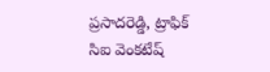ప్రసాదరెడ్డి, ట్రాఫిక్‌ సిఐ వెంకటేష్‌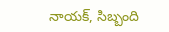నాయక్‌, సిబ్బంది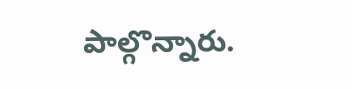పాల్గొన్నారు.